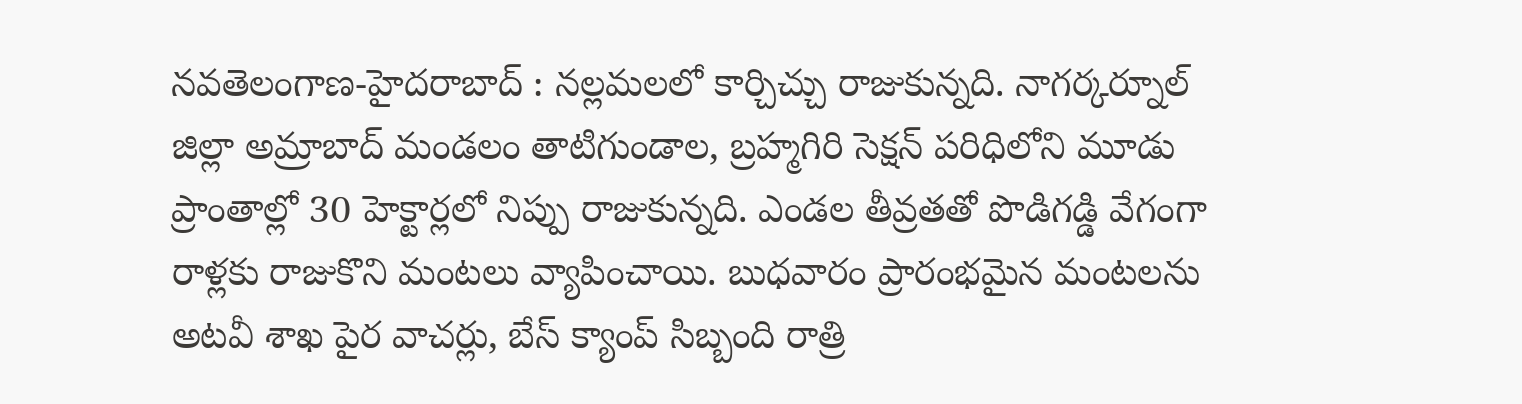నవతెలంగాణ-హైదరాబాద్ : నల్లమలలో కార్చిచ్చు రాజుకున్నది. నాగర్కర్నూల్ జిల్లా అమ్రాబాద్ మండలం తాటిగుండాల, బ్రహ్మగిరి సెక్షన్ పరిధిలోని మూడు ప్రాంతాల్లో 30 హెక్టార్లలో నిప్పు రాజుకున్నది. ఎండల తీవ్రతతో పొడిగడ్డి వేగంగా రాళ్లకు రాజుకొని మంటలు వ్యాపించాయి. బుధవారం ప్రారంభమైన మంటలను అటవీ శాఖ పైర వాచర్లు, బేస్ క్యాంప్ సిబ్బంది రాత్రి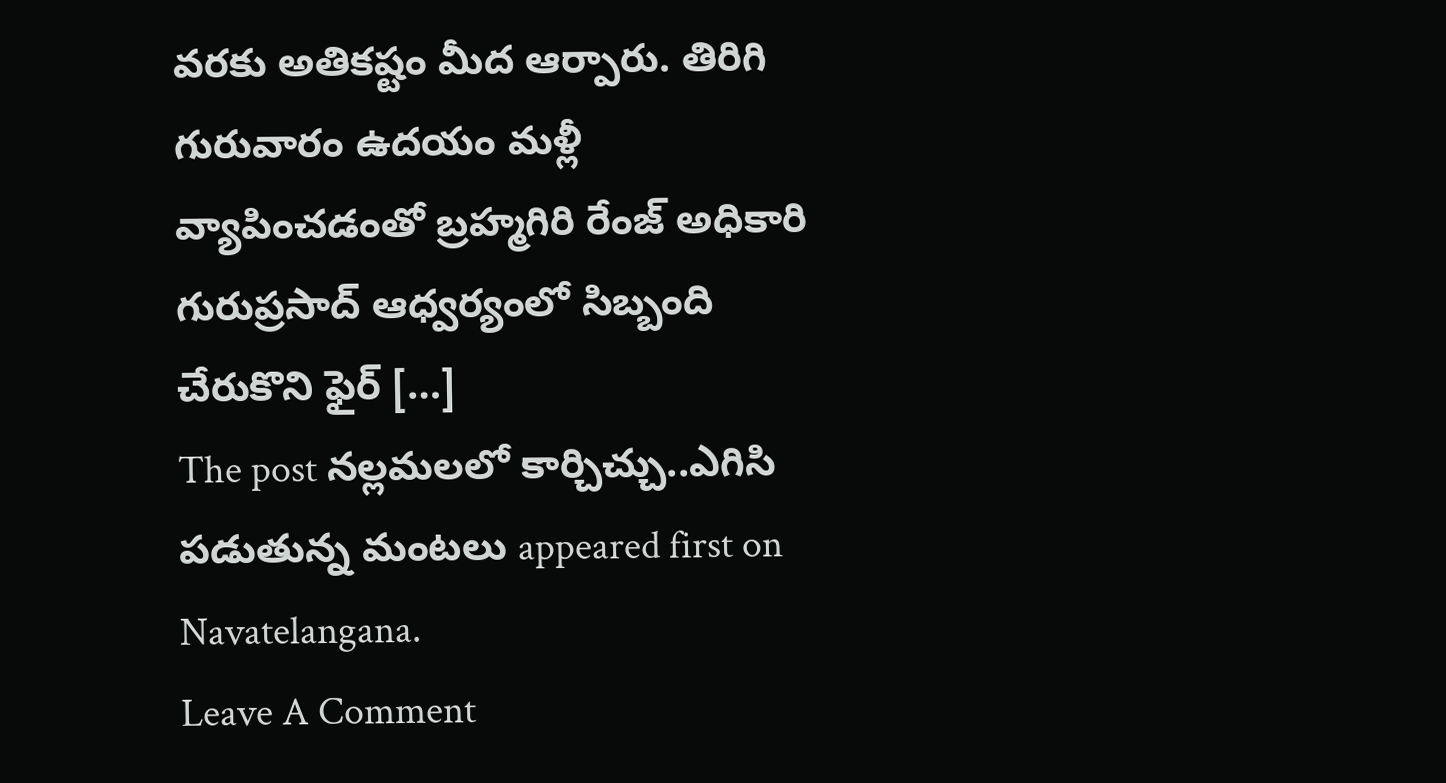వరకు అతికష్టం మీద ఆర్పారు. తిరిగి గురువారం ఉదయం మళ్లీ వ్యాపించడంతో బ్రహ్మగిరి రేంజ్ అధికారి గురుప్రసాద్ ఆధ్వర్యంలో సిబ్బంది చేరుకొని ఫైర్ […]
The post నల్లమలలో కార్చిచ్చు..ఎగిసి పడుతున్న మంటలు appeared first on Navatelangana.
Leave A Comment